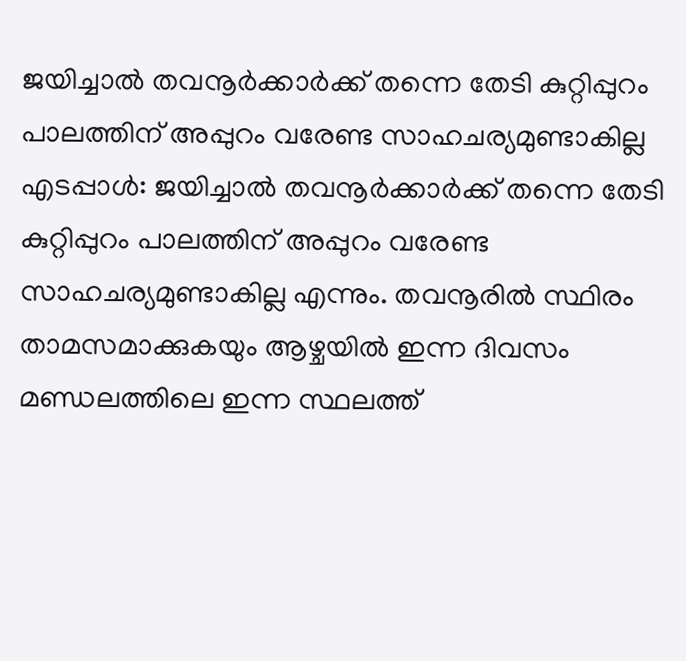ജയിച്ചാൽ തവനൂർക്കാർക്ക് തന്നെ തേടി കുറ്റിപ്പുറം പാലത്തിന് അപ്പുറം വരേണ്ട സാഹചര്യമുണ്ടാകില്ല
എടപ്പാൾ: ജയിച്ചാൽ തവനൂർക്കാർക്ക് തന്നെ തേടി കുറ്റിപ്പുറം പാലത്തിന് അപ്പുറം വരേണ്ട സാഹചര്യമുണ്ടാകില്ല എന്നും. തവനൂരിൽ സ്ഥിരം താമസമാക്കുകയും ആഴ്ചയിൽ ഇന്ന ദിവസം മണ്ഡലത്തിലെ ഇന്ന സ്ഥലത്ത്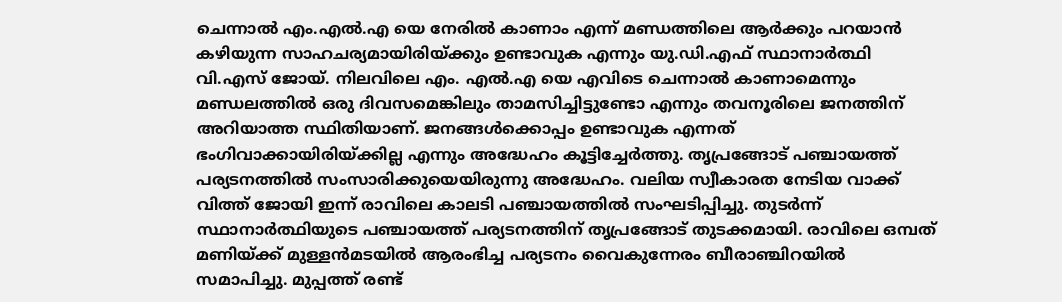ചെന്നാൽ എം.എൽ.എ യെ നേരിൽ കാണാം എന്ന് മണ്ഡത്തിലെ ആർക്കും പറയാൻ കഴിയുന്ന സാഹചര്യമായിരിയ്ക്കും ഉണ്ടാവുക എന്നും യു.ഡി.എഫ് സ്ഥാനാർത്ഥി വി.എസ് ജോയ്. നിലവിലെ എം. എൽ.എ യെ എവിടെ ചെന്നാൽ കാണാമെന്നും മണ്ഡലത്തിൽ ഒരു ദിവസമെങ്കിലും താമസിച്ചിട്ടുണ്ടോ എന്നും തവനൂരിലെ ജനത്തിന് അറിയാത്ത സ്ഥിതിയാണ്. ജനങ്ങൾക്കൊപ്പം ഉണ്ടാവുക എന്നത് ഭംഗിവാക്കായിരിയ്ക്കില്ല എന്നും അദ്ധേഹം കൂട്ടിച്ചേർത്തു. തൃപ്രങ്ങോട് പഞ്ചായത്ത് പര്യടനത്തിൽ സംസാരിക്കുയെയിരുന്നു അദ്ധേഹം. വലിയ സ്വീകാരത നേടിയ വാക്ക് വിത്ത് ജോയി ഇന്ന് രാവിലെ കാലടി പഞ്ചായത്തിൽ സംഘടിപ്പിച്ചു. തുടർന്ന് സ്ഥാനാർത്ഥിയുടെ പഞ്ചായത്ത് പര്യടനത്തിന് തൃപ്രങ്ങോട് തുടക്കമായി. രാവിലെ ഒമ്പത് മണിയ്ക്ക് മുള്ളൻമടയിൽ ആരംഭിച്ച പര്യടനം വൈകുന്നേരം ബീരാഞ്ചിറയിൽ സമാപിച്ചു. മുപ്പത്ത് രണ്ട്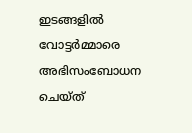ഇടങ്ങളിൽ വോട്ടർമ്മാരെ അഭിസംബോധന ചെയ്ത്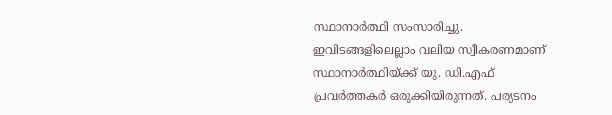സ്ഥാനാർത്ഥി സംസാരിച്ചു. ഇവിടങ്ങളിലെല്ലാം വലിയ സ്വീകരണമാണ് സ്ഥാനാർത്ഥിയ്ക്ക് യു. ഡി.എഫ് പ്രവർത്തകർ ഒരുക്കിയിരുന്നത്. പര്യടനം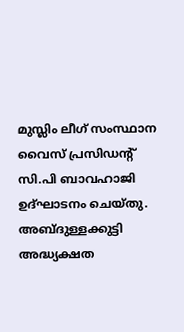മുസ്ലിം ലീഗ് സംസ്ഥാന വൈസ് പ്രസിഡൻ്റ് സി.പി ബാവഹാജി ഉദ്ഘാടനം ചെയ്തു. അബ്ദുള്ളക്കുട്ടി അദ്ധ്യക്ഷത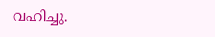വഹിച്ചു.